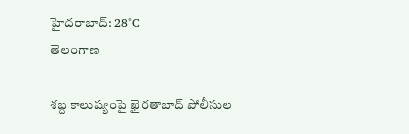హైదరాబాద్: 28°C
తెలంగాణ

శబ్ద కాలుష్యంపై ఖైరతాబాద్ పోలీసుల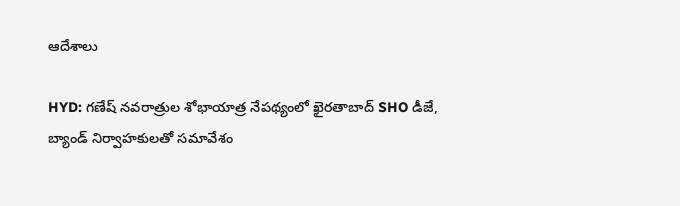ఆదేశాలు

HYD: గణేష్ నవరాత్రుల శోభాయాత్ర నేపథ్యంలో ఖైరతాబాద్ SHO డీజే, బ్యాండ్ నిర్వాహకులతో సమావేశం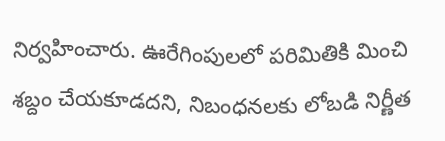నిర్వహించారు. ఊరేగింపులలో పరిమితికి మించి శబ్దం చేయకూడదని, నిబంధనలకు లోబడి నిర్ణీత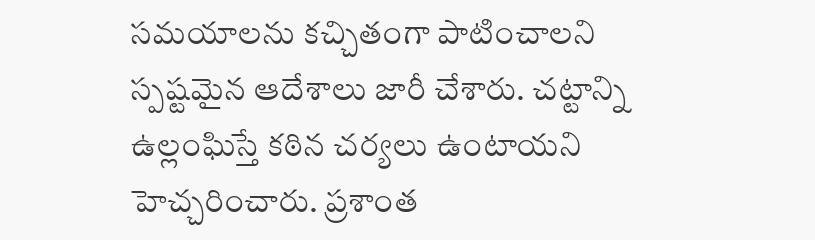సమయాలను కచ్చితంగా పాటించాలని స్పష్టమైన ఆదేశాలు జారీ చేశారు. చట్టాన్ని ఉల్లంఘిస్తే కఠిన చర్యలు ఉంటాయని హెచ్చరించారు. ప్రశాంత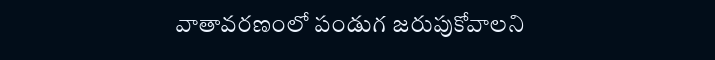వాతావరణంలో పండుగ జరుపుకోవాలని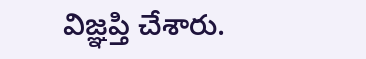విజ్ఞప్తి చేశారు.